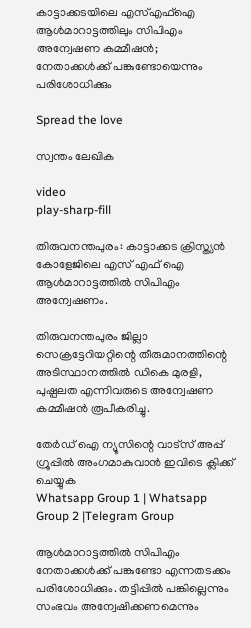കാട്ടാക്കടയിലെ എസ്‌എഫ്‌ഐ ആള്‍മാറാട്ടത്തിലും സിപിഎം അന്വേഷണ കമ്മീഷന്‍; നേതാക്കള്‍ക്ക് പങ്കുണ്ടോയെന്നും പരിശോധിക്കും

Spread the love

സ്വന്തം ലേഖിക

video
play-sharp-fill

തിരുവനന്തപുരം: കാട്ടാക്കട ക്രിസ്ത്യന്‍ കോളേജിലെ എസ് എഫ് ഐ ആള്‍മാറാട്ടത്തില്‍ സിപിഎം അന്വേഷണം.

തിരുവനന്തപുരം ജില്ലാ സെക്രട്ടേറിയറ്റിന്റെ തീരുമാനത്തിന്റെ അടിസ്ഥാനത്തില്‍ ഡികെ മുരളി, പുഷ്പലത എന്നിവരുടെ അന്വേഷണ കമ്മീഷന്‍ രൂപീകരിച്ചു.

തേർഡ് ഐ ന്യൂസിന്റെ വാട്സ് അപ്പ് ഗ്രൂപ്പിൽ അംഗമാകുവാൻ ഇവിടെ ക്ലിക്ക് ചെയ്യുക
Whatsapp Group 1 | Whatsapp Group 2 |Telegram Group

ആള്‍മാറാട്ടത്തില്‍ സിപിഎം നേതാക്കള്‍ക്ക് പങ്കുണ്ടോ എന്നതടക്കം പരിശോധിക്കും. തട്ടിപ്പില്‍ പങ്കില്ലെന്നും സംഭവം അന്വേഷിക്കണമെന്നും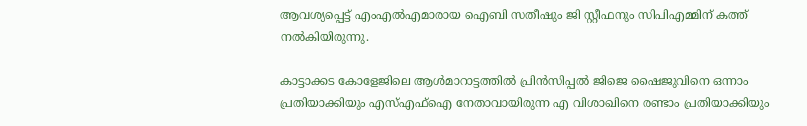ആവശ്യപ്പെട്ട് എംഎല്‍എമാരായ ഐബി സതീഷും ജി സ്റ്റീഫനും സിപിഎമ്മിന് കത്ത് നല്‍കിയിരുന്നു.

കാട്ടാക്കട കോളേജിലെ ആള്‍മാറാട്ടത്തില്‍ പ്രിന്‍സിപ്പല്‍ ജിജെ ഷൈജുവിനെ ഒന്നാം പ്രതിയാക്കിയും എസ്‌എഫ്‌ഐ നേതാവായിരുന്ന എ വിശാഖിനെ രണ്ടാം പ്രതിയാക്കിയും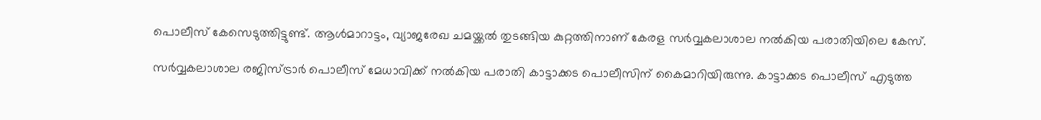പൊലീസ് കേസെടുത്തിട്ടുണ്ട്. ആള്‍മാറാട്ടം, വ്യാജരേഖ ചമയ്ക്കല്‍ തുടങ്ങിയ കുറ്റത്തിനാണ് കേരള സര്‍വ്വകലാശാല നല്‍കിയ പരാതിയിലെ കേസ്.

സര്‍വ്വകലാശാല രജിസ്ട്രാര്‍ പൊലീസ് മേധാവിക്ക് നല്‍കിയ പരാതി കാട്ടാക്കട പൊലീസിന് കൈമാറിയിരുന്നു. കാട്ടാക്കട പൊലീസ് എടുത്ത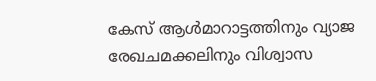കേസ് ആള്‍മാറാട്ടത്തിനും വ്യാജ രേഖചമക്കലിനും വിശ്വാസ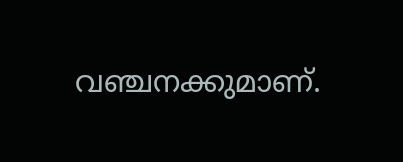വഞ്ചനക്കുമാണ്.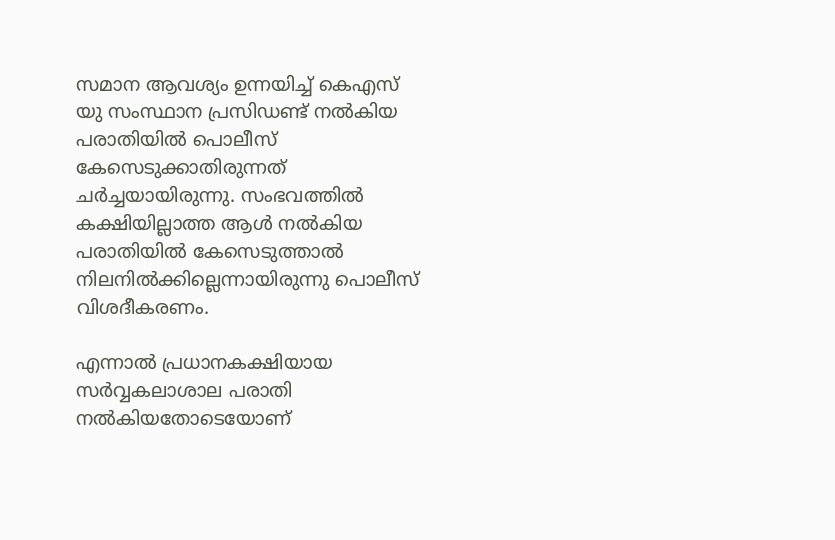സമാന ആവശ്യം ഉന്നയിച്ച്‌ കെഎസ് യു സംസ്ഥാന പ്രസിഡണ്ട് നല്‍കിയ പരാതിയില്‍ പൊലീസ് കേസെടുക്കാതിരുന്നത് ചര്‍ച്ചയായിരുന്നു. സംഭവത്തില്‍ കക്ഷിയില്ലാത്ത ആള്‍ നല്‍കിയ പരാതിയില്‍ കേസെടുത്താല്‍ നിലനില്‍ക്കില്ലെന്നായിരുന്നു പൊലീസ് വിശദീകരണം.

എന്നാല്‍ പ്രധാനകക്ഷിയായ സര്‍വ്വകലാശാല പരാതി നല്‍കിയതോടെയോണ്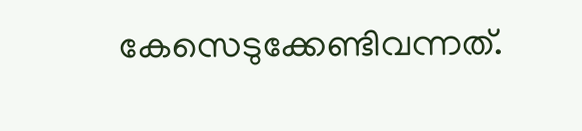കേസെടുക്കേണ്ടിവന്നത്.